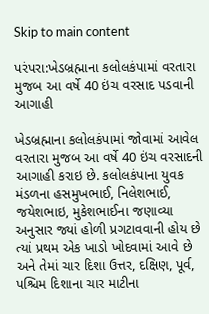Skip to main content

પરંપરા:ખેડબ્રહ્માના કલોલકંપામાં વરતારા મુજબ આ વર્ષે 40 ઇંચ વરસાદ પડવાની આગાહી

ખેડબ્રહ્માના કલોલકંપામાં જોવામાં આવેલ વરતારા મુજબ આ વર્ષે 40 ઇંચ વરસાદની આગાહી કરાઇ છે. કલોલકંપાના યુવક મંડળના હસમુખભાઈ, નિલેશભાઈ, જયેશભાઇ, મુકેશભાઈના જણાવ્યા અનુસાર જ્યાં હોળી પ્રગટાવવાની હોય છે ત્યાં પ્રથમ એક ખાડો ખોદવામાં આવે છે અને તેમાં ચાર દિશા ઉત્તર, દક્ષિણ, પૂર્વ, પશ્ચિમ દિશાના ચાર માટીના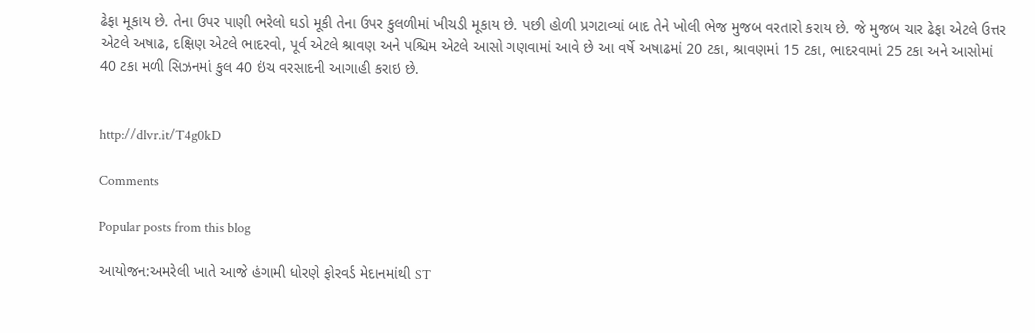ઢેફા મૂકાય છે. તેના ઉપર પાણી ભરેલો ઘડો મૂકી તેના ઉપર કુલળીમાં ખીચડી મૂકાય છે. પછી હોળી પ્રગટાવ્યાં બાદ તેને ખોલી ભેજ મુજબ વરતારો કરાય છે. જે મુજબ ચાર ઢેફા એટલે ઉત્તર એટલે અષાઢ, દક્ષિણ એટલે ભાદરવો, પૂર્વ એટલે શ્રાવણ અને પશ્ચિમ એટલે આસો ગણવામાં આવે છે આ વર્ષે અષાઢમાં 20 ટકા, શ્રાવણમાં 15 ટકા, ભાદરવામાં 25 ટકા અને આસોમાં 40 ટકા મળી સિઝનમાં કુલ 40 ઇંચ વરસાદની આગાહી કરાઇ છે.


http://dlvr.it/T4g0kD

Comments

Popular posts from this blog

આયોજન:અમરેલી ખાતે આજે હંગામી ધોરણે ફોરવર્ડ મેદાનમાંથી ST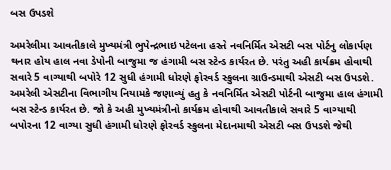બસ ઉપડશે

અમરેલીમા આવતીકાલે મુખ્યમંત્રી ભુપેન્દ્રભાઇ પટેલના હસ્તે નવનિર્મિત એસટી બસ પોર્ટનુ લોકાર્પણ થનાર હોય હાલ નવા ડેપોની બાજુમા જ હંગામી બસ સ્ટેન્ડ કાર્યરત છે. પરંતુ અહી કાર્યક્રમ હોવાથી સવારે 5 વાગ્યાથી બપોરે 12 સુધી હંગામી ધોરણે ફોરવર્ડ સ્કુલના ગ્રાઉન્ડમાથી એસટી બસ ઉપડશે. અમરેલી એસટીના વિભાગીય નિયામકે જણાવ્યું હતુ કે નવનિર્મિત એસટી પોર્ટની બાજુમા હાલ હંગામી બસ સ્ટેન્ડ કાર્યરત છે. જો કે અહી મુખ્યમંત્રીનો કાર્યક્રમ હોવાથી આવતીકાલે સવારે 5 વાગ્યાથી બપોરના 12 વાગ્યા સુધી હંગામી ધોરણે ફોરવર્ડ સ્કુલના મેદાનમાથી એસટી બસ ઉપડશે જેથી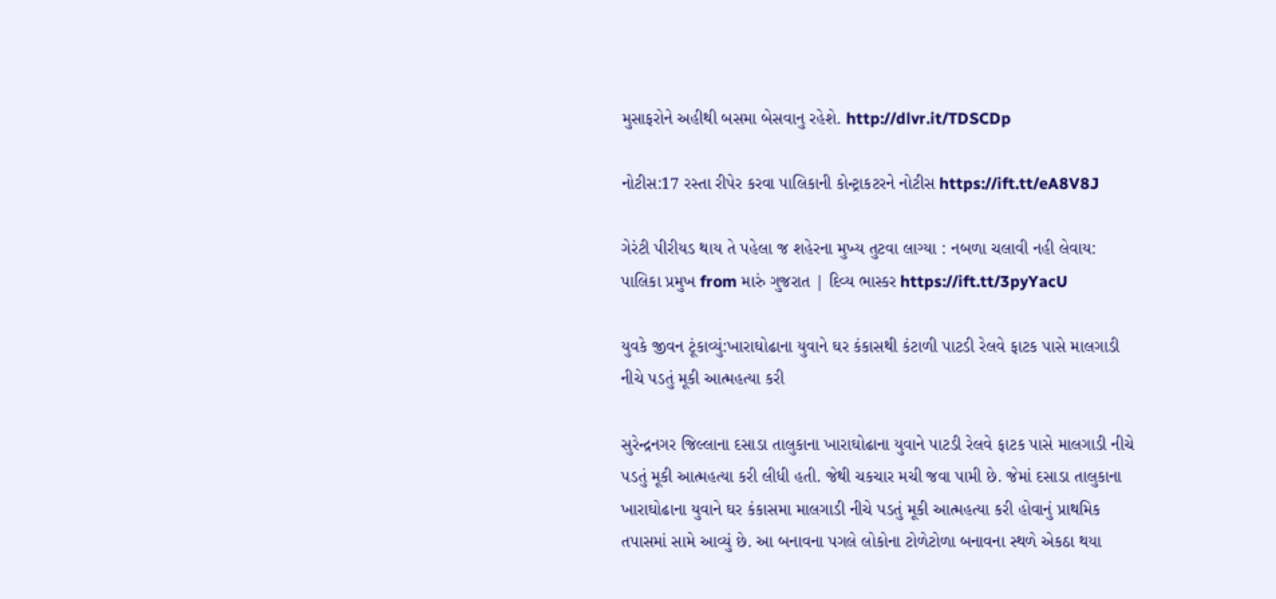મુસાફરોને અહીથી બસમા બેસવાનુ રહેશે. http://dlvr.it/TDSCDp

નોટીસ:17 રસ્તા રીપેર કરવા પાલિકાની કોન્ટ્રાકટરને નોટીસ https://ift.tt/eA8V8J

ગેરંટી પીરીયડ થાય તે પહેલા જ શહેરના મુખ્ય તુટવા લાગ્યા : નબળા ચલાવી નહી લેવાય: પાલિકા પ્રમુખ from મારું ગુજરાત | દિવ્ય ભાસ્કર https://ift.tt/3pyYacU

યુવકે જીવન ટૂંકાવ્યું:ખારાઘોઢાના યુવાને ઘર કંકાસથી કંટાળી પાટડી રેલવે ફાટક પાસે માલગાડી નીચે પડતું મૂકી આત્મહત્યા કરી

સુરેન્દ્રનગર જિલ્લાના દસાડા તાલુકાના ખારાઘોઢાના યુવાને પાટડી રેલવે ફાટક પાસે માલગાડી નીચે પડતું મૂકી આત્મહત્યા કરી લીધી હતી. જેથી ચકચાર મચી જવા પામી છે. જેમાં દસાડા તાલુકાના ખારાઘોઢાના યુવાને ઘર કંકાસમા માલગાડી નીચે પડતું મૂકી આત્મહત્યા કરી હોવાનું પ્રાથમિક તપાસમાં સામે આવ્યું છે. આ બનાવના પગલે લોકોના ટોળેટોળા બનાવના સ્થળે એકઠા થયા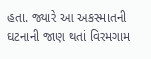હતા. જ્યારે આ અકસ્માતની ઘટનાની જાણ થતાં વિરમગામ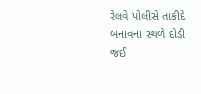રેલવે પોલીસે તાકીદે બનાવના સ્થળે દોડી જઈ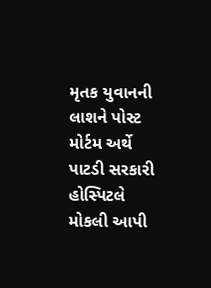મૃતક યુવાનની લાશને પોસ્ટ મોર્ટમ અર્થે પાટડી સરકારી હોસ્પિટલે મોકલી આપી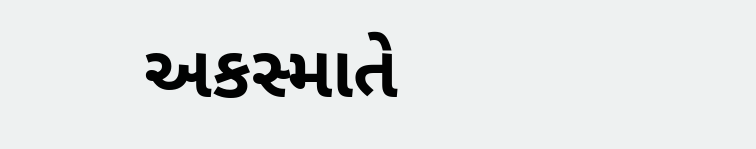અકસ્માતે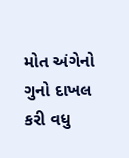મોત અંગેનો ગુનો દાખલ કરી વધુ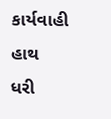કાર્યવાહી હાથ ધરી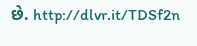છે. http://dlvr.it/TDSf2n